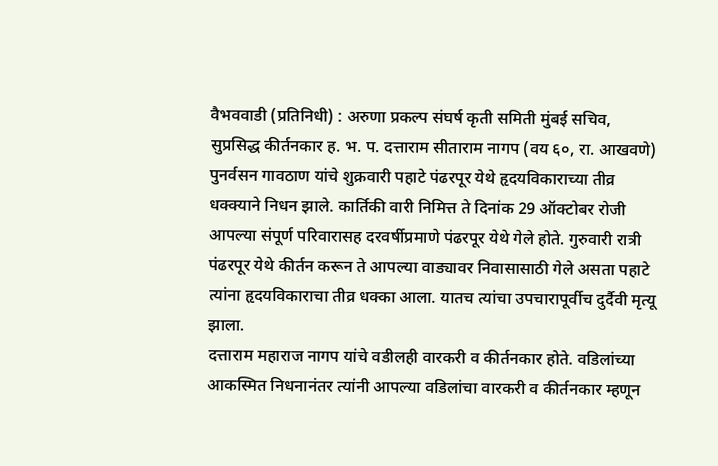वैभववाडी (प्रतिनिधी) : अरुणा प्रकल्प संघर्ष कृती समिती मुंबई सचिव, सुप्रसिद्ध कीर्तनकार ह. भ. प. दत्ताराम सीताराम नागप (वय ६०, रा. आखवणे) पुनर्वसन गावठाण यांचे शुक्रवारी पहाटे पंढरपूर येथे हृदयविकाराच्या तीव्र धक्क्याने निधन झाले. कार्तिकी वारी निमित्त ते दिनांक 29 ऑक्टोबर रोजी आपल्या संपूर्ण परिवारासह दरवर्षीप्रमाणे पंढरपूर येथे गेले होते. गुरुवारी रात्री पंढरपूर येथे कीर्तन करून ते आपल्या वाड्यावर निवासासाठी गेले असता पहाटे त्यांना हृदयविकाराचा तीव्र धक्का आला. यातच त्यांचा उपचारापूर्वीच दुर्दैवी मृत्यू झाला.
दत्ताराम महाराज नागप यांचे वडीलही वारकरी व कीर्तनकार होते. वडिलांच्या आकस्मित निधनानंतर त्यांनी आपल्या वडिलांचा वारकरी व कीर्तनकार म्हणून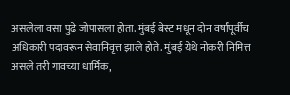असलेला वसा पुढे जोपासला होता. मुंबई बेस्ट मधून दोन वर्षांपूर्वीच अधिकारी पदावरून सेवानिवृत्त झाले होते. मुंबई येथे नोकरी निमित्त असले तरी गावच्या धार्मिक,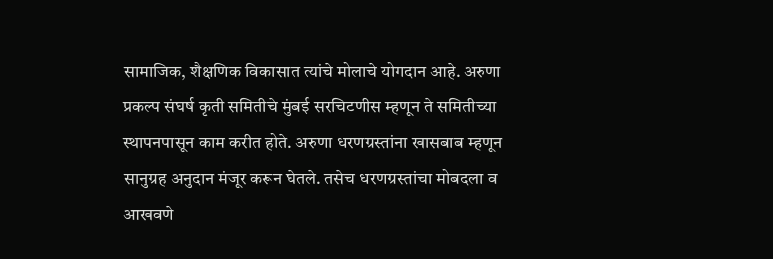सामाजिक, शैक्षणिक विकासात त्यांचे मोलाचे योगदान आहे. अरुणा प्रकल्प संघर्ष कृती समितीचे मुंबई सरचिटणीस म्हणून ते समितीच्या स्थापनपासून काम करीत होते. अरुणा धरणग्रस्तांना खासबाब म्हणून सानुग्रह अनुदान मंजूर करून घेतले. तसेच धरणग्रस्तांचा मोबदला व आखवणे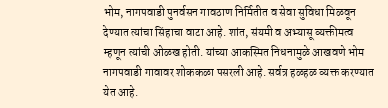भोम, नागपवाडी पुनर्वसन गावठाण निर्मितीत व सेवा सुविधा मिळवून देण्यात त्यांचा सिंहाचा वाटा आहे. शांत, संयमी व अभ्यासू व्यक्तीमत्व म्हणून त्यांची ओळख होती. यांच्या आकस्मित निधनामुळे आखवणे भोम नागपवाडी गावावर शोककळा पसरली आहे. सर्वत्र हळहळ व्यक्त करण्यात येत आहे.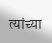त्यांच्या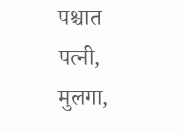पश्चात पत्नी, मुलगा,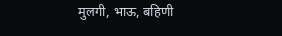मुलगी, भाऊ, बहिणी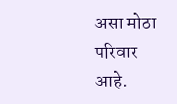असा मोठा परिवार आहे.